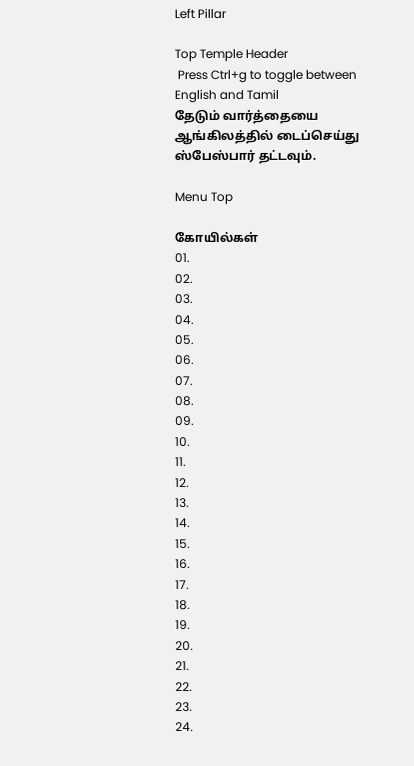Left Pillar

Top Temple Header
 Press Ctrl+g to toggle between English and Tamil
தேடும் வார்த்தையை ஆங்கிலத்தில் டைப்செய்து ஸ்பேஸ்பார் தட்டவும்.

Menu Top

கோயில்கள்
01.
02.
03.
04.
05.
06.
07.
08.
09.
10.
11.
12.
13.
14.
15.
16.
17.
18.
19.
20.
21.
22.
23.
24.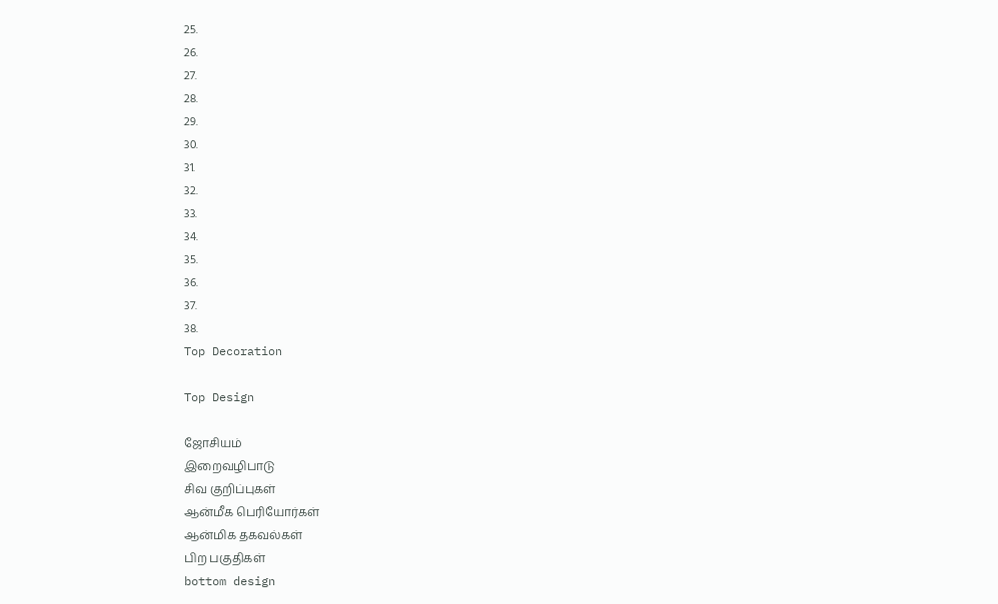25.
26.
27.
28.
29.
30.
31.
32.
33.
34.
35.
36.
37.
38.
Top Decoration

Top Design

ஜோசியம்
இறைவழிபாடு
சிவ குறிப்புகள்
ஆன்மீக பெரியோர்கள்
ஆன்மிக தகவல்கள்
பிற பகுதிகள்
bottom design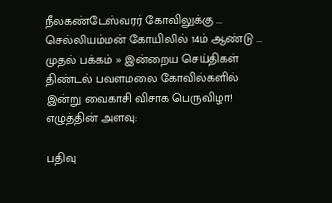நீலகண்டேஸ்வரர் கோவிலுக்கு ... செல்லியம்மன் கோயிலில் 14ம் ஆண்டு ...
முதல் பக்கம் » இன்றைய செய்திகள்
திண்டல் பவளமலை கோவில்களில் இன்று வைகாசி விசாக பெருவிழா!
எழுத்தின் அளவு:

பதிவு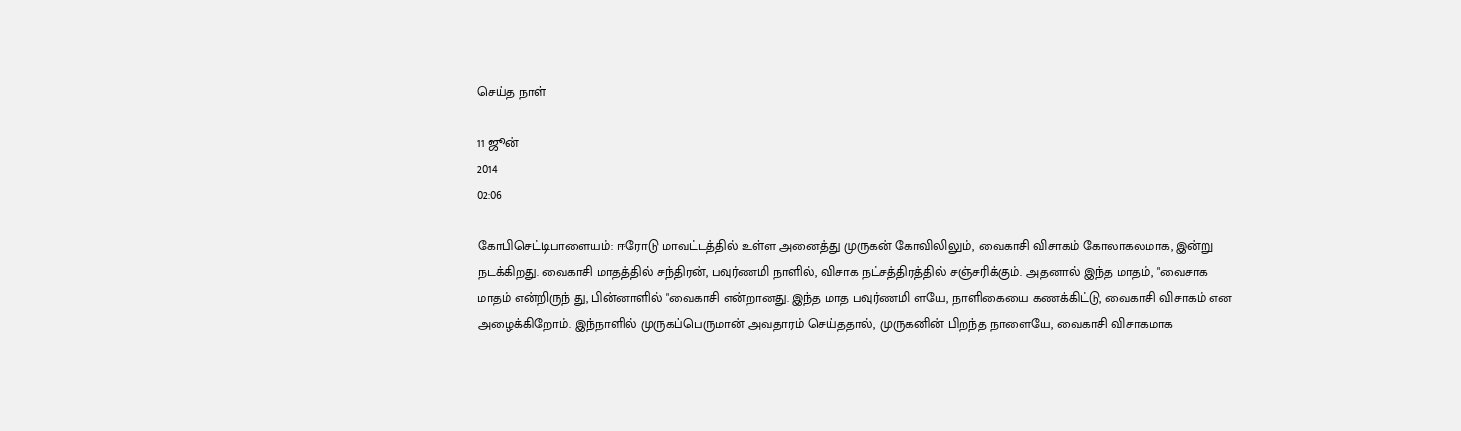செய்த நாள்

11 ஜூன்
2014
02:06

கோபிசெட்டிபாளையம்: ஈரோடு மாவட்டத்தில் உள்ள அனைத்து முருகன் கோவிலிலும், வைகாசி விசாகம் கோலாகலமாக, இன்று நடக்கிறது. வைகாசி மாதத்தில் சந்திரன், பவுர்ணமி நாளில், விசாக நட்சத்திரத்தில் சஞ்சரிக்கும். அதனால் இந்த மாதம், "வைசாக மாதம் என்றிருந் து, பின்னாளில் "வைகாசி என்றானது. இந்த மாத பவுர்ணமி ளயே, நாளிகையை கணக்கிட்டு, வைகாசி விசாகம் என அழைக்கிறோம். இந்நாளில் முருகப்பெருமான் அவதாரம் செய்ததால், முருகனின் பிறந்த நாளையே, வைகாசி விசாகமாக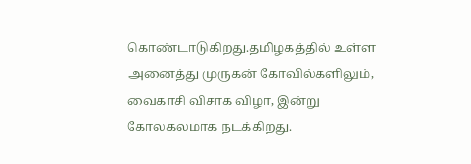கொண்டாடுகிறது.தமிழகத்தில் உள்ள அனைத்து முருகன் கோவில்களிலும், வைகாசி விசாக விழா, இன்று கோலகலமாக நடக்கிறது.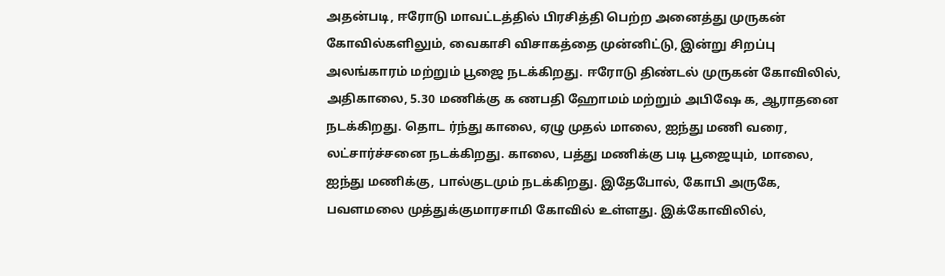அதன்படி, ஈரோடு மாவட்டத்தில் பிரசித்தி பெற்ற அனைத்து முருகன் கோவில்களிலும், வைகாசி விசாகத்தை முன்னிட்டு, இன்று சிறப்பு அலங்காரம் மற்றும் பூஜை நடக்கிறது. ஈரோடு திண்டல் முருகன் கோவிலில், அதிகாலை, 5.30 மணிக்கு க ணபதி ஹோமம் மற்றும் அபிஷே க, ஆராதனை நடக்கிறது. தொட ர்ந்து காலை, ஏழு முதல் மாலை, ஐந்து மணி வரை, லட்சார்ச்சனை நடக்கிறது. காலை, பத்து மணிக்கு படி பூஜையும், மாலை, ஐந்து மணிக்கு, பால்குடமும் நடக்கிறது. இதேபோல், கோபி அருகே, பவளமலை முத்துக்குமாரசாமி கோவில் உள்ளது. இக்கோவிலில்,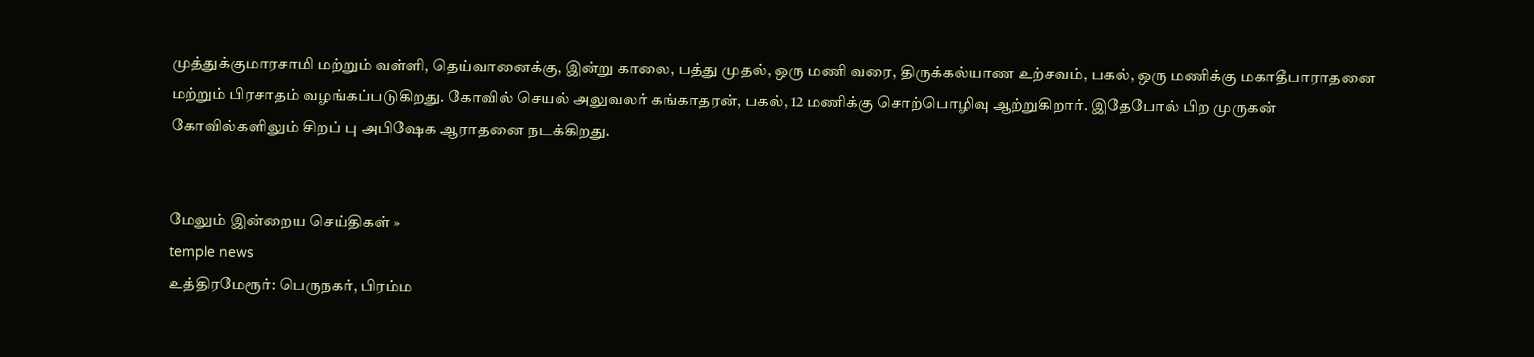முத்துக்குமாரசாமி மற்றும் வள்ளி, தெய்வானைக்கு, இன்று காலை, பத்து முதல், ஒரு மணி வரை, திருக்கல்யாண உற்சவம், பகல், ஒரு மணிக்கு மகாதீபாராதனை மற்றும் பிரசாதம் வழங்கப்படுகிறது. கோவில் செயல் அலுவலர் கங்காதரன், பகல், 12 மணிக்கு சொற்பொழிவு ஆற்றுகிறார். இதேபோல் பிற முருகன் கோவில்களிலும் சிறப் பு அபிஷேக ஆராதனை நடக்கிறது.


மேலும் இன்றைய செய்திகள் »
temple news
உத்திரமேரூர்: பெருநகர், பிரம்ம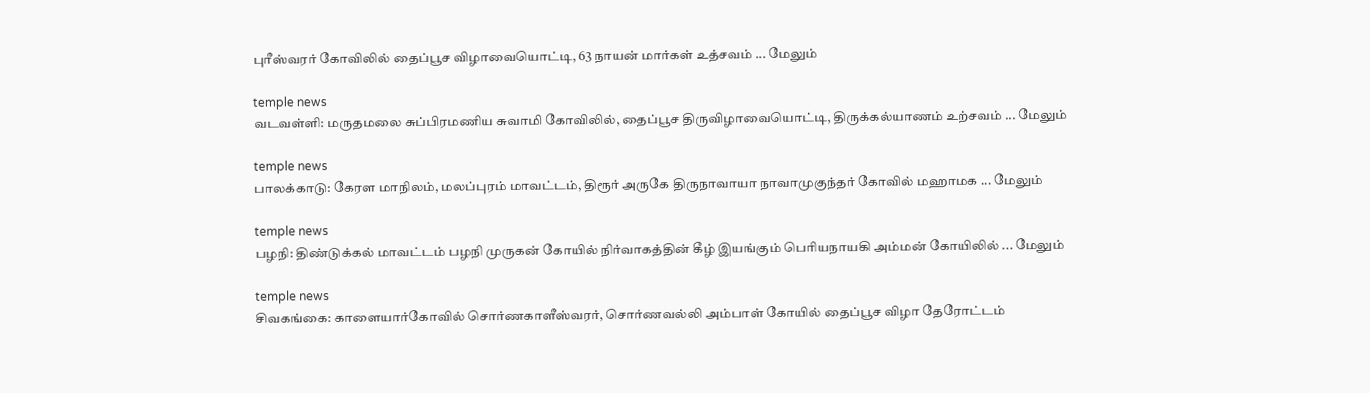புரீஸ்வரர் கோவிலில் தைப்பூச விழாவையொட்டி, 63 நாயன் மார்கள் உத்சவம் ... மேலும்

temple news
வடவள்ளி: மருதமலை சுப்பிரமணிய சுவாமி கோவிலில், தைப்பூச திருவிழாவையொட்டி, திருக்கல்யாணம் உற்சவம் ... மேலும்

temple news
பாலக்காடு: கேரள மாநிலம், மலப்புரம் மாவட்டம், திரூர் அருகே திருநாவாயா நாவாமுகுந்தர் கோவில் மஹாமக ... மேலும்

temple news
பழநி: திண்டுக்கல் மாவட்டம் பழநி முருகன் கோயில் நிர்வாகத்தின் கீழ் இயங்கும் பெரியநாயகி அம்மன் கோயிலில் ... மேலும்

temple news
சிவகங்கை: காளையார்கோவில் சொர்ணகாளீஸ்வரர், சொர்ணவல்லி அம்பாள் கோயில் தைப்பூச விழா தேரோட்டம்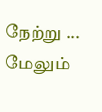நேற்று ... மேலும்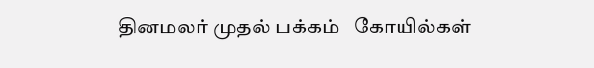தினமலர் முதல் பக்கம்   கோயில்கள்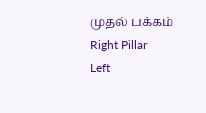முதல் பக்கம்
Right Pillar
Left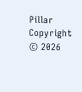Pillar
Copyright © 2026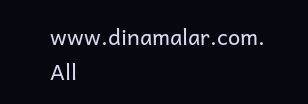www.dinamalar.com. All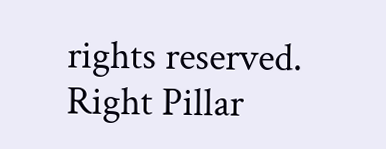rights reserved.
Right Pillar